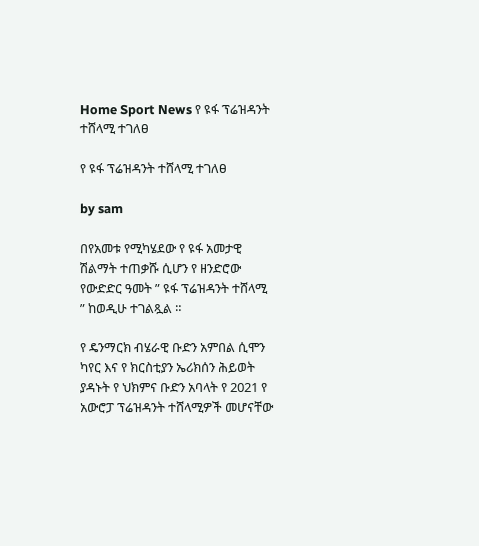Home Sport News የ ዩፋ ፕሬዝዳንት ተሸላሚ ተገለፀ

የ ዩፋ ፕሬዝዳንት ተሸላሚ ተገለፀ

by sam

በየአመቱ የሚካሄደው የ ዩፋ አመታዊ ሽልማት ተጠቃሹ ሲሆን የ ዘንድሮው የውድድር ዓመት ” ዩፋ ፕሬዝዳንት ተሸላሚ ” ከወዲሁ ተገልጿል ።

የ ዴንማርክ ብሄራዊ ቡድን አምበል ሲሞን ካየር እና የ ክርስቲያን ኤሪክሰን ሕይወት ያዳኑት የ ህክምና ቡድን አባላት የ 2021 የ አውሮፓ ፕሬዝዳንት ተሸላሚዎች መሆናቸው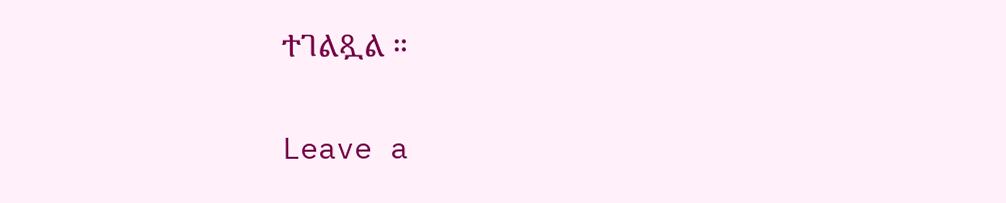ተገልጿል ።

Leave a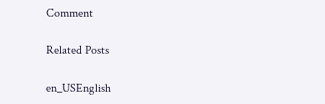Comment

Related Posts

en_USEnglish